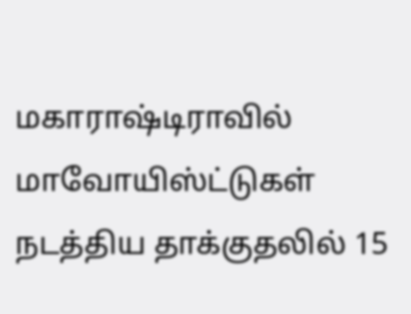மகாராஷ்டிராவில் மாவோயிஸ்ட்டுகள் நடத்திய தாக்குதலில் 15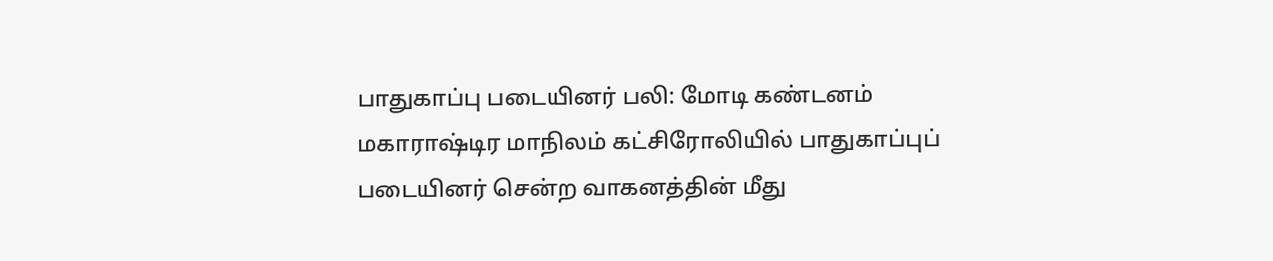பாதுகாப்பு படையினர் பலி: மோடி கண்டனம்
மகாராஷ்டிர மாநிலம் கட்சிரோலியில் பாதுகாப்புப் படையினர் சென்ற வாகனத்தின் மீது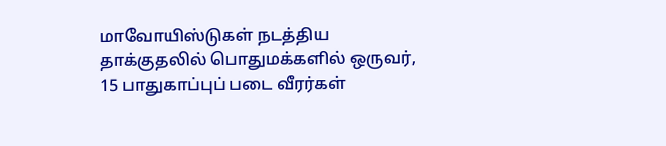மாவோயிஸ்டுகள் நடத்திய தாக்குதலில் பொதுமக்களில் ஒருவர், 15 பாதுகாப்புப் படை வீரர்கள்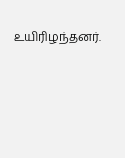உயிரிழந்தனர்.